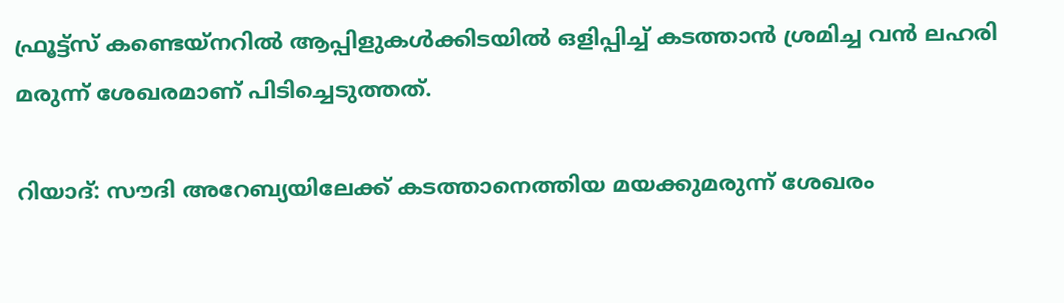ഫ്രൂട്ട്സ് കണ്ടെയ്നറില്‍ ആപ്പിളുകള്‍ക്കിടയില്‍ ഒളിപ്പിച്ച് കടത്താന്‍ ശ്രമിച്ച വന്‍ ലഹരി മരുന്ന് ശേഖരമാണ് പിടിച്ചെടുത്തത്.

റിയാദ്: സൗദി അറേബ്യയിലേക്ക് കടത്താനെത്തിയ മയക്കുമരുന്ന് ശേഖരം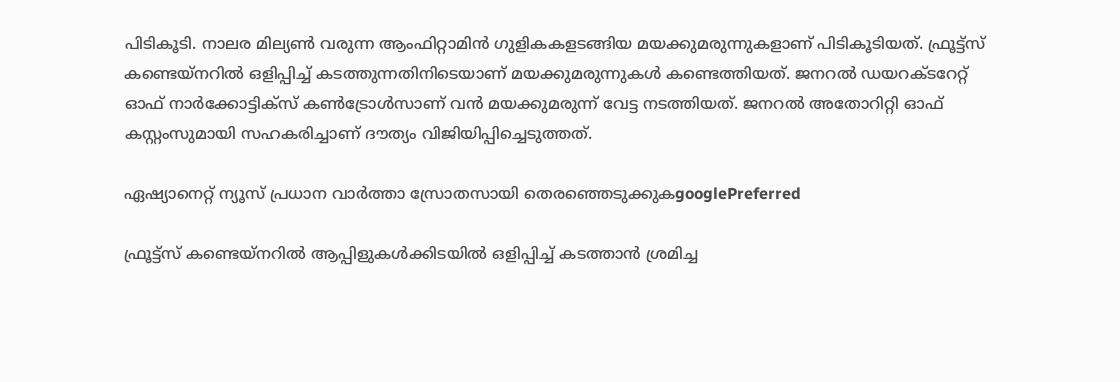പിടികൂടി. നാലര മില്യണ്‍ വരുന്ന ആംഫിറ്റാമിന്‍ ഗുളികകളടങ്ങിയ മയക്കുമരുന്നുകളാണ് പിടികൂടിയത്. ഫ്രൂട്ട്സ് കണ്ടെയ്‌നറില്‍ ഒളിപ്പിച്ച് കടത്തുന്നതിനിടെയാണ് മയക്കുമരുന്നുകള്‍ കണ്ടെത്തിയത്. ജനറല്‍ ഡയറക്ടറേറ്റ് ഓഫ് നാര്‍ക്കോട്ടിക്സ് കണ്‍ട്രോള്‍സാണ് വന്‍ മയക്കുമരുന്ന് വേട്ട നടത്തിയത്. ജനറല്‍ അതോറിറ്റി ഓഫ് കസ്റ്റംസുമായി സഹകരിച്ചാണ് ദൗത്യം വിജിയിപ്പിച്ചെടുത്തത്.

ഏഷ്യാനെറ്റ് ന്യൂസ് പ്രധാന വാർത്താ സ്രോതസായി തെരഞ്ഞെടുക്കുകgooglePreferred

ഫ്രൂട്ട്സ് കണ്ടെയ്നറില്‍ ആപ്പിളുകള്‍ക്കിടയില്‍ ഒളിപ്പിച്ച് കടത്താന്‍ ശ്രമിച്ച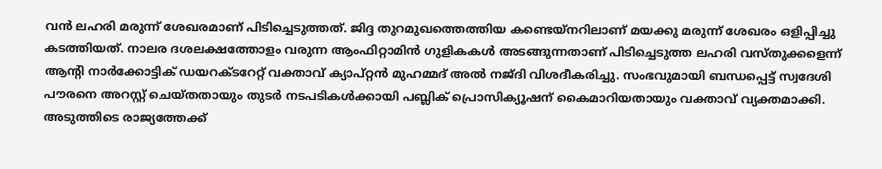വന്‍ ലഹരി മരുന്ന് ശേഖരമാണ് പിടിച്ചെടുത്തത്. ജിദ്ദ തുറമുഖത്തെത്തിയ കണ്ടെയ്‌നറിലാണ് മയക്കു മരുന്ന് ശേഖരം ഒളിപ്പിച്ചു കടത്തിയത്. നാലര ദശലക്ഷത്തോളം വരുന്ന ആംഫിറ്റാമിന്‍ ഗുളികകള്‍ അടങ്ങുന്നതാണ് പിടിച്ചെടുത്ത ലഹരി വസ്തുക്കളെന്ന് ആന്റി നാര്‍ക്കോട്ടിക് ഡയറക്ടറേറ്റ് വക്താവ് ക്യാപ്റ്റന്‍ മുഹമ്മദ് അല്‍ നജ്ദി വിശദീകരിച്ചു. സംഭവുമായി ബന്ധപ്പെട്ട് സ്വദേശി പൗരനെ അറസ്റ്റ് ചെയ്തതായും തുടര്‍ നടപടികള്‍ക്കായി പബ്ലിക് പ്രൊസിക്യൂഷന് കൈമാറിയതായും വക്താവ് വ്യക്തമാക്കി. അടുത്തിടെ രാജ്യത്തേക്ക്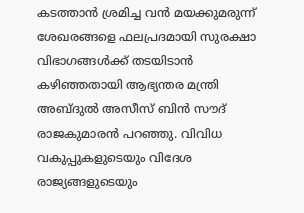കടത്താന്‍ ശ്രമിച്ച വന്‍ മയക്കുമരുന്ന് ശേഖരങ്ങളെ ഫലപ്രദമായി സുരക്ഷാ വിഭാഗങ്ങള്‍ക്ക് തടയിടാന്‍ കഴിഞ്ഞതായി ആഭ്യന്തര മന്ത്രി അബ്ദുല്‍ അസീസ് ബിന്‍ സൗദ് രാജകുമാരന്‍ പറഞ്ഞു. വിവിധ വകുപ്പുകളുടെയും വിദേശ രാജ്യങ്ങളുടെയും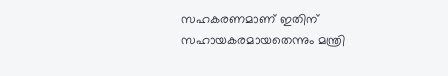സഹകരണമാണ് ഇതിന് സഹായകരമായതെന്നും മന്ത്രി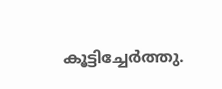കൂട്ടിച്ചേര്‍ത്തു.